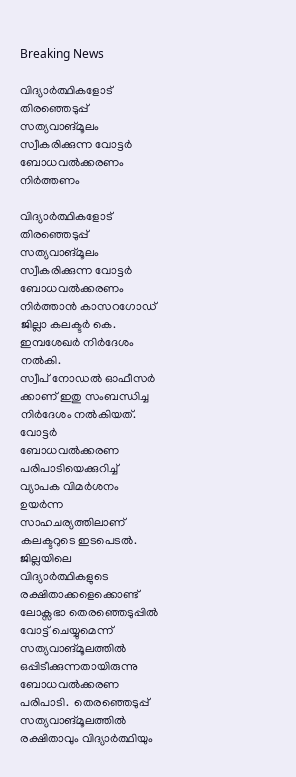Breaking News

വിദ്യാർത്ഥികളോട് തിരഞ്ഞെടുപ്പ് സത്യവാങ്മൂലം സ്വീകരിക്കുന്ന വോട്ടർ ബോധവൽക്കരണം നിർത്തണം

വിദ്യാർത്ഥികളോട് തിരഞ്ഞെടുപ്പ് സത്യവാങ്മൂലം സ്വീകരിക്കുന്ന വോട്ടർ ബോധവൽക്കരണം നിർത്താൻ കാസറഗോഡ് ജില്ലാ കലക്ടർ കെ. ഇമ്പശേഖർ നിർദേശം നൽകി.
സ്വീപ് നോഡൽ ഓഫീസർ ക്കാണ് ഇതു സംബന്ധിച്ച നിർദേശം നൽകിയത്. വോട്ടർ ബോധവൽക്കരണ പരിപാടിയെക്കുറിച്ച് വ്യാപക വിമർശനം ഉയർന്ന സാഹചര്യത്തിലാണ് കലക്ടറുടെ ഇടപെടൽ.  ജില്ലയിലെ വിദ്യാര്‍ത്ഥികളുടെ രക്ഷിതാക്കളെക്കൊണ്ട് ലോക്സഭാ തെരഞ്ഞെടുപ്പില്‍ വോട്ട് ചെയ്യുമെന്ന് സത്യവാങ്മൂലത്തില്‍ ഒപ്പിടീക്കുന്നതായിരുന്നു ബോധവൽക്കരണ പരിപാടി.  തെരഞ്ഞെടുപ്പ് സത്യവാങ്മൂലത്തില്‍ രക്ഷിതാവും വിദ്യാര്‍ത്ഥിയും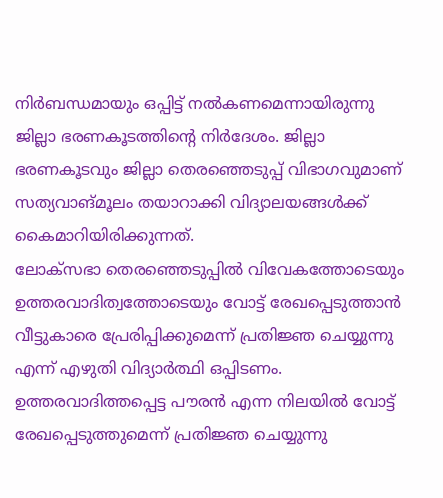നിര്‍ബന്ധമായും ഒപ്പിട്ട് നല്‍കണമെന്നായിരുന്നു ജില്ലാ ഭരണകൂടത്തിന്‍റെ നിര്‍ദേശം. ജില്ലാ ഭരണകൂടവും ജില്ലാ തെരഞ്ഞെടുപ്പ് വിഭാഗവുമാണ് സത്യവാങ്മൂലം തയാറാക്കി വിദ്യാലയങ്ങള്‍ക്ക് കൈമാറിയിരിക്കുന്നത്.
ലോക്സഭാ തെ‍രഞ്ഞെടുപ്പില്‍ വിവേകത്തോടെയും ഉത്തരവാദിത്വത്തോടെയും വോട്ട് രേഖപ്പെടുത്താന്‍ വീട്ടുകാരെ പ്രേരിപ്പിക്കുമെന്ന് പ്രതിജ്ഞ ചെയ്യുന്നു എന്ന് എഴുതി വിദ്യാര്‍ത്ഥി ഒപ്പിടണം. ഉത്തരവാദിത്തപ്പെട്ട പൗരന്‍ എന്ന നിലയില്‍ വോട്ട് രേഖപ്പെടുത്തുമെന്ന് പ്രതിജ്ഞ ചെയ്യുന്നു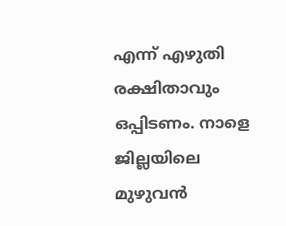എന്ന് എഴുതി രക്ഷിതാവും ഒപ്പിടണം. നാളെ  ജില്ലയിലെ മുഴുവന്‍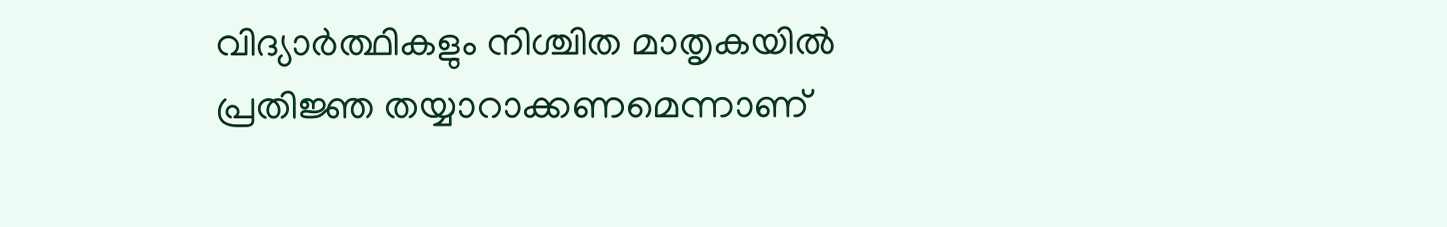വിദ്യാര്‍ത്ഥികളും നിശ്ചിത മാതൃകയില്‍ പ്രതിജ്ഞ തയ്യാറാക്കണമെന്നാണ്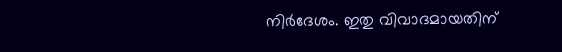നിര്‍ദേശം. ഇതു വിവാദമായതിന്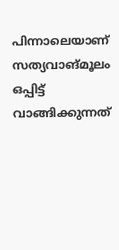പിന്നാലെയാണ് സത്യവാങ്മൂലം ഒപ്പിട്ട് വാങ്ങിക്കുന്നത്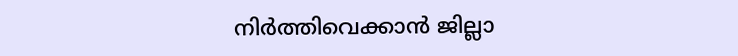നിർത്തിവെക്കാൻ ജില്ലാ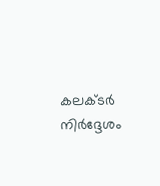കലക്ടർ നിർദ്ദേശം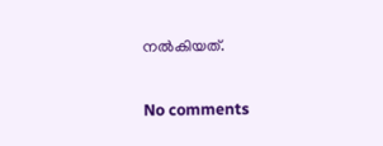നൽകിയത്.

No comments